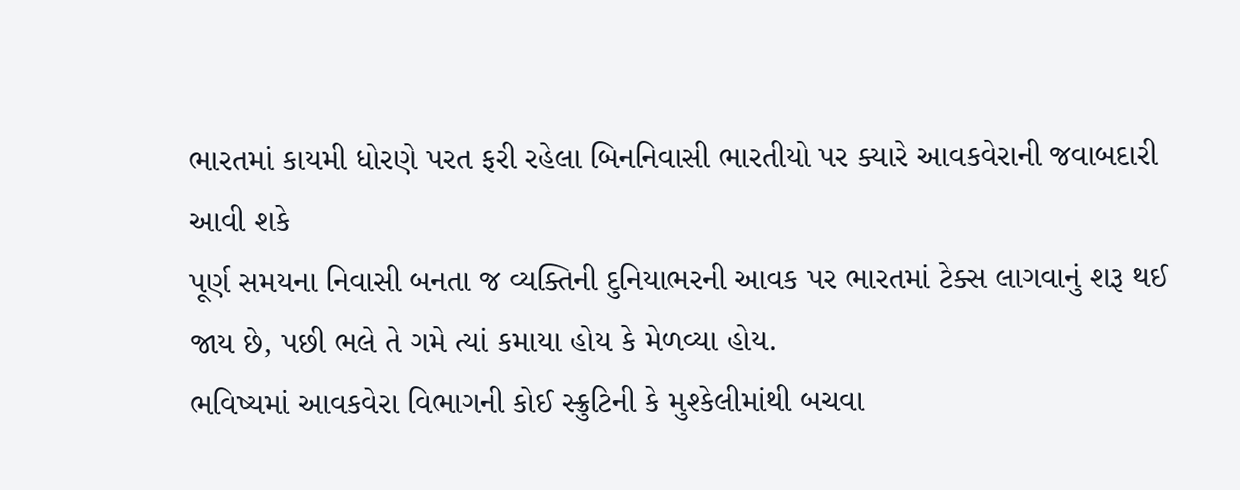ભારતમાં કાયમી ધોરણે પરત ફરી રહેલા બિનનિવાસી ભારતીયો પર ક્યારે આવકવેરાની જવાબદારી આવી શકે
પૂર્ણ સમયના નિવાસી બનતા જ વ્યક્તિની દુનિયાભરની આવક પર ભારતમાં ટેક્સ લાગવાનું શરૂ થઈ જાય છે, પછી ભલે તે ગમે ત્યાં કમાયા હોય કે મેળવ્યા હોય.
ભવિષ્યમાં આવકવેરા વિભાગની કોઈ સ્ક્રુટિની કે મુશ્કેલીમાંથી બચવા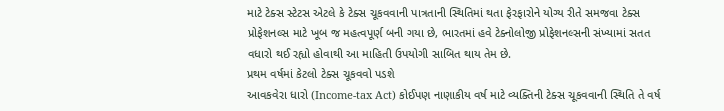માટે ટેક્સ સ્ટેટસ એટલે કે ટેક્સ ચૂકવવાની પાત્રતાની સ્થિતિમાં થતા ફેરફારોને યોગ્ય રીતે સમજવા ટેક્સ પ્રોફેશનલ્સ માટે ખૂબ જ મહત્વપૂર્ણ બની ગયા છે, ભારતમાં હવે ટેક્નોલોજી પ્રોફેશનલ્સની સંખ્યામાં સતત વધારો થઈ રહ્યો હોવાથી આ માહિતી ઉપયોગી સાબિત થાય તેમ છે.
પ્રથમ વર્ષમાં કેટલો ટેક્સ ચૂકવવો પડશે
આવકવેરા ધારો (Income-tax Act) કોઈપણ નાણાકીય વર્ષ માટે વ્યક્તિની ટેક્સ ચૂકવવાની સ્થિતિ તે વર્ષ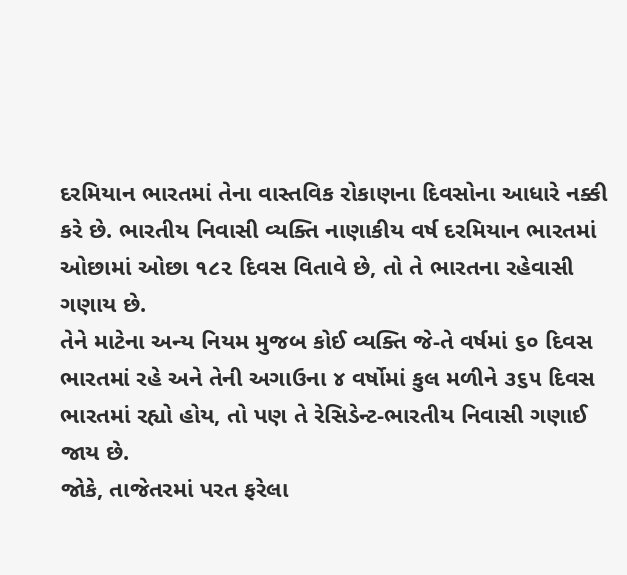દરમિયાન ભારતમાં તેના વાસ્તવિક રોકાણના દિવસોના આધારે નક્કી કરે છે. ભારતીય નિવાસી વ્યક્તિ નાણાકીય વર્ષ દરમિયાન ભારતમાં ઓછામાં ઓછા ૧૮૨ દિવસ વિતાવે છે, તો તે ભારતના રહેવાસી ગણાય છે.
તેને માટેના અન્ય નિયમ મુજબ કોઈ વ્યક્તિ જે-તે વર્ષમાં ૬૦ દિવસ ભારતમાં રહે અને તેની અગાઉના ૪ વર્ષોમાં કુલ મળીને ૩૬૫ દિવસ ભારતમાં રહ્યો હોય, તો પણ તે રેસિડેન્ટ-ભારતીય નિવાસી ગણાઈ જાય છે.
જોકે, તાજેતરમાં પરત ફરેલા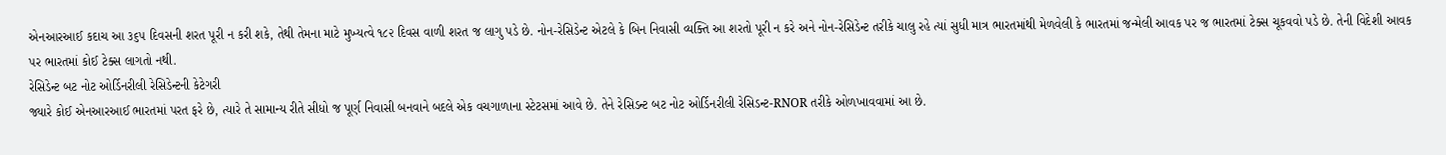એનઆરઆઈ કદાચ આ ૩૬૫ દિવસની શરત પૂરી ન કરી શકે, તેથી તેમના માટે મુખ્યત્વે ૧૮૨ દિવસ વાળી શરત જ લાગુ પડે છે. નોન-રેસિડેન્ટ એટલે કે બિન નિવાસી વ્યક્તિ આ શરતો પૂરી ન કરે અને નોન-રેસિડેન્ટ તરીકે ચાલુ રહે ત્યાં સુધી માત્ર ભારતમાંથી મેળવેલી કે ભારતમાં જન્મેલી આવક પર જ ભારતમાં ટેક્સ ચૂકવવો પડે છે. તેની વિદેશી આવક પર ભારતમાં કોઈ ટેક્સ લાગતો નથી.
રેસિડેન્ટ બટ નોટ ઓર્ડિનરીલી રેસિડેન્ટની કેટેગરી
જ્યારે કોઈ એનઆરઆઈ ભારતમાં પરત ફરે છે, ત્યારે તે સામાન્ય રીતે સીધો જ પૂર્ણ નિવાસી બનવાને બદલે એક વચગાળાના સ્ટેટસમાં આવે છે. તેને રેસિડન્ટ બટ નોટ ઓર્ડિનરીલી રેસિડન્ટ-RNOR તરીકે ઓળખાવવામાં આ છે.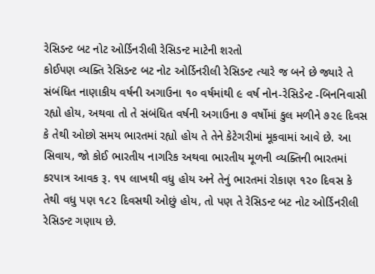રેસિડન્ટ બટ નોટ ઓર્ડિનરીલી રેસિડન્ટ માટેની શરતો
કોઈપણ વ્યક્તિ રેસિડન્ટ બટ નોટ ઓર્ડિનરીલી રેસિડન્ટ ત્યારે જ બને છે જ્યારે તે સંબંધિત નાણાકીય વર્ષની અગાઉના ૧૦ વર્ષમાંથી ૯ વર્ષ નોન-રેસિડેન્ટ -બિનનિવાસી રહ્યો હોય, અથવા તો તે સંબંધિત વર્ષની અગાઉના ૭ વર્ષોમાં કુલ મળીને ૭૨૯ દિવસ કે તેથી ઓછો સમય ભારતમાં રહ્યો હોય તે તેને કેટેગરીમાં મૂકવામાં આવે છે. આ સિવાય, જો કોઈ ભારતીય નાગરિક અથવા ભારતીય મૂળની વ્યક્તિની ભારતમાં કરપાત્ર આવક રૂ. ૧૫ લાખથી વધુ હોય અને તેનું ભારતમાં રોકાણ ૧૨૦ દિવસ કે તેથી વધુ પણ ૧૮૨ દિવસથી ઓછું હોય, તો પણ તે રેસિડન્ટ બટ નોટ ઓર્ડિનરીલી રેસિડન્ટ ગણાય છે.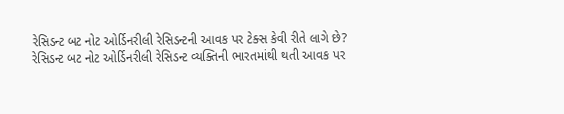રેસિડન્ટ બટ નોટ ઓર્ડિનરીલી રેસિડન્ટની આવક પર ટેક્સ કેવી રીતે લાગે છે?
રેસિડન્ટ બટ નોટ ઓર્ડિનરીલી રેસિડન્ટ વ્યક્તિની ભારતમાંથી થતી આવક પર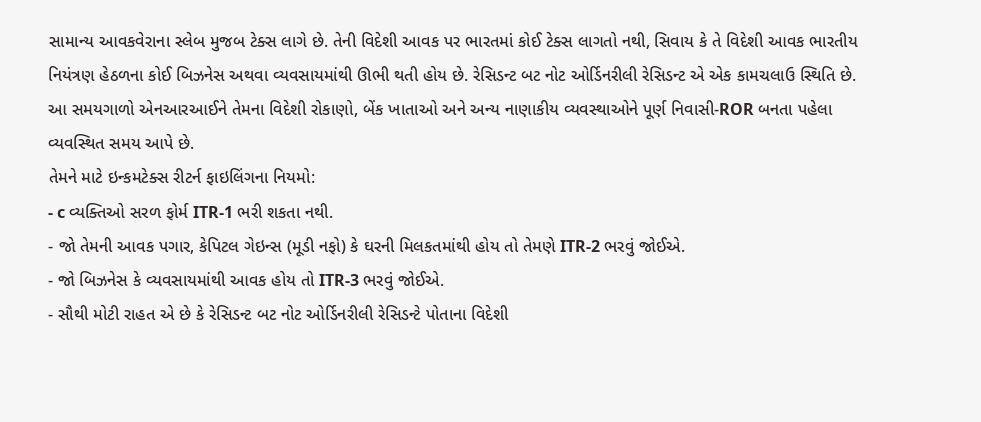સામાન્ય આવકવેરાના સ્લેબ મુજબ ટેક્સ લાગે છે. તેની વિદેશી આવક પર ભારતમાં કોઈ ટેક્સ લાગતો નથી, સિવાય કે તે વિદેશી આવક ભારતીય નિયંત્રણ હેઠળના કોઈ બિઝનેસ અથવા વ્યવસાયમાંથી ઊભી થતી હોય છે. રેસિડન્ટ બટ નોટ ઓર્ડિનરીલી રેસિડન્ટ એ એક કામચલાઉ સ્થિતિ છે. આ સમયગાળો એનઆરઆઈને તેમના વિદેશી રોકાણો, બેંક ખાતાઓ અને અન્ય નાણાકીય વ્યવસ્થાઓને પૂર્ણ નિવાસી-ROR બનતા પહેલા વ્યવસ્થિત સમય આપે છે.
તેમને માટે ઇન્કમટેક્સ રીટર્ન ફાઇલિંગના નિયમો:
- c વ્યક્તિઓ સરળ ફોર્મ ITR-1 ભરી શકતા નથી.
- જો તેમની આવક પગાર, કેપિટલ ગેઇન્સ (મૂડી નફો) કે ઘરની મિલકતમાંથી હોય તો તેમણે ITR-2 ભરવું જોઈએ.
- જો બિઝનેસ કે વ્યવસાયમાંથી આવક હોય તો ITR-3 ભરવું જોઈએ.
- સૌથી મોટી રાહત એ છે કે રેસિડન્ટ બટ નોટ ઓર્ડિનરીલી રેસિડન્ટે પોતાના વિદેશી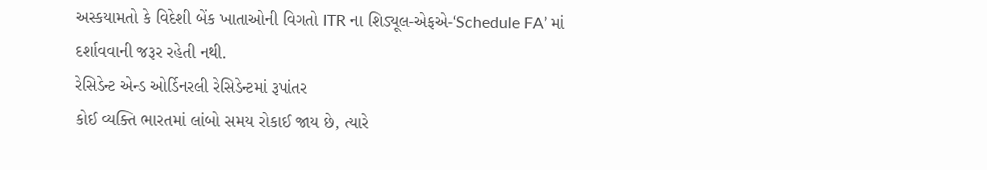અસ્કયામતો કે વિદેશી બેંક ખાતાઓની વિગતો ITR ના શિડ્યૂલ-એફએ-‘Schedule FA’ માં દર્શાવવાની જરૂર રહેતી નથી.
રેસિડેન્ટ એન્ડ ઓર્ડિનરલી રેસિડેન્ટમાં રૂપાંતર
કોઈ વ્યક્તિ ભારતમાં લાંબો સમય રોકાઈ જાય છે, ત્યારે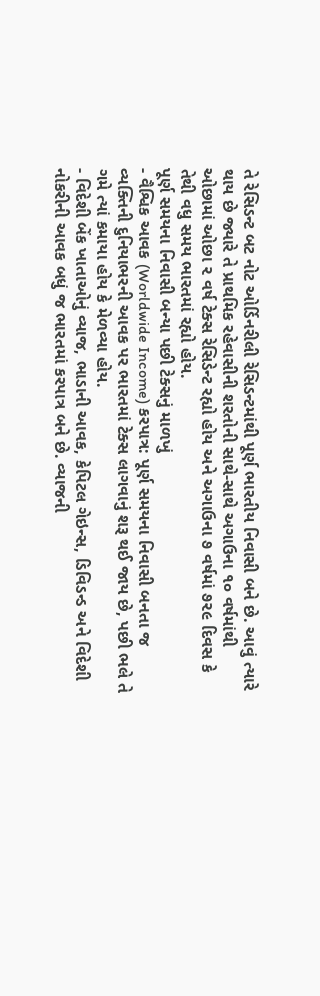તે રેસિડન્ટ બટ નોટ ઓર્ડિનરીલી રેસિડન્ટમાંથી પૂર્ણ ભારતીય નિવાસી બને છે. આવું ત્યારે થાય છે જ્યારે તે પ્રાથમિક રહેવાસીની શરતોની સાથે-સાથે અગાઉના ૧૦ વર્ષમાંથી ઓછામાં ઓછા ૨ વર્ષ ટેક્સ રેસિડેન્ટ રહ્યો હોય અને અગાઉના ૭ વર્ષમાં ૭૨૯ દિવસ કે તેથી વધુ સમય ભારતમાં રહ્યો હોય.
પૂર્ણ સમયના નિવાસી બન્યા પછી ટેક્સનું માળખું
- વૈશ્વિક આવક (Worldwide Income) કરપાત્ર: પૂર્ણ સમયના નિવાસી બનતા જ વ્યક્તિની દુનિયાભરની આવક પર ભારતમાં ટેક્સ લાગવાનું શરૂ થઈ જાય છે, પછી ભલે તે ગમે ત્યાં કમાયા હોય કે મેળવ્યા હોય.
- વિદેશી બેંક ખાતાઓનું વ્યાજ, ભાડાની આવક, કેપિટલ ગેઇન્સ, ડિવિડન્ડ અને વિદેશી નોકરીની આવક બધું જ ભારતમાં કરપાત્ર બને છે. વ્યાજની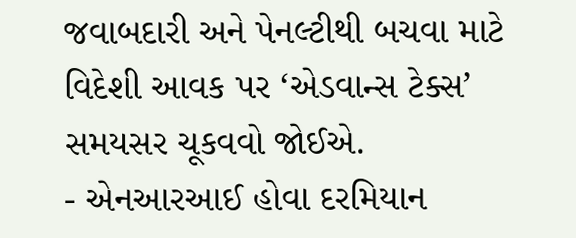જવાબદારી અને પેનલ્ટીથી બચવા માટે વિદેશી આવક પર ‘એડવાન્સ ટેક્સ’ સમયસર ચૂકવવો જોઈએ.
- એનઆરઆઈ હોવા દરમિયાન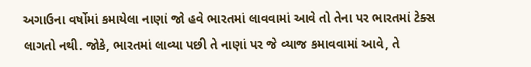અગાઉના વર્ષોમાં કમાયેલા નાણાં જો હવે ભારતમાં લાવવામાં આવે તો તેના પર ભારતમાં ટેક્સ લાગતો નથી. જોકે, ભારતમાં લાવ્યા પછી તે નાણાં પર જે વ્યાજ કમાવવામાં આવે, તે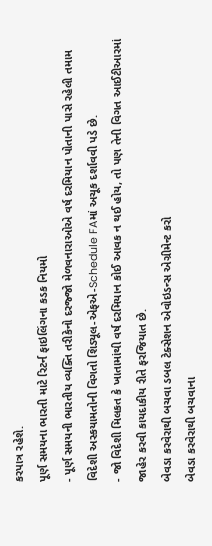કરપાત્ર રહેશે.
પૂર્ણ સમયના ભારતી માટે રિટર્ન ફાઇલિંગના કડક નિયમો
- પૂર્ણ સમયની ભારતીય વ્યક્તિ તરીકેનો દરજ્જો મેળવનારાઓએ વર્ષ દરમિયાન પોતાની પાસે રહેલી તમામ વિદેશી અસ્કયામતોની વિગતો શિડ્યૂલ-એફએ-Schedule FAમાં અચૂક દર્શાવવી પડે છે.
- જો વિદેશી મિલકત કે ખાતામાંથી વર્ષ દરમિયાન કોઈ આવક ન થઈ હોય, તો પણ તેની વિગત આઈટીઆરમાં જાહેર કરવી કાયદાકીય રીતે ફરજિયાત છે.
બેવડા કરવેરાથી બચવા ડબલ ટેક્સેશન એવોઇડન્સ એગ્રીમેન્ટ કરો
બેવડા કરવેરાથી બચવાના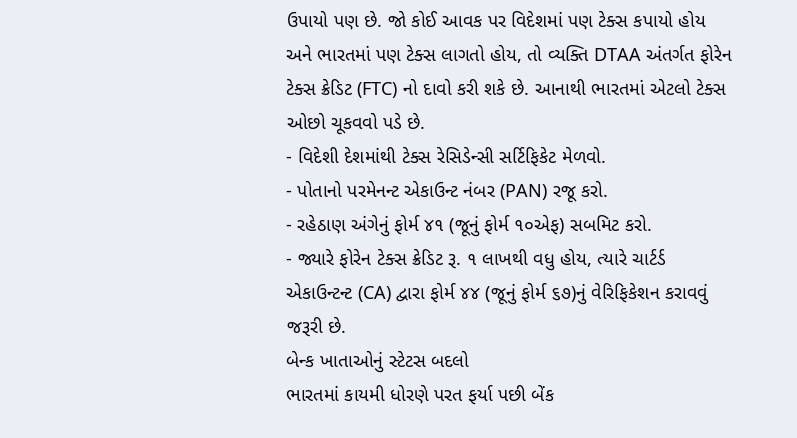ઉપાયો પણ છે. જો કોઈ આવક પર વિદેશમાં પણ ટેક્સ કપાયો હોય અને ભારતમાં પણ ટેક્સ લાગતો હોય, તો વ્યક્તિ DTAA અંતર્ગત ફોરેન ટેક્સ ક્રેડિટ (FTC) નો દાવો કરી શકે છે. આનાથી ભારતમાં એટલો ટેક્સ ઓછો ચૂકવવો પડે છે.
- વિદેશી દેશમાંથી ટેક્સ રેસિડેન્સી સર્ટિફિકેટ મેળવો.
- પોતાનો પરમેનન્ટ એકાઉન્ટ નંબર (PAN) રજૂ કરો.
- રહેઠાણ અંગેનું ફોર્મ ૪૧ (જૂનું ફોર્મ ૧૦એફ) સબમિટ કરો.
- જ્યારે ફોરેન ટેક્સ ક્રેડિટ રૂ. ૧ લાખથી વધુ હોય, ત્યારે ચાર્ટર્ડ એકાઉન્ટન્ટ (CA) દ્વારા ફોર્મ ૪૪ (જૂનું ફોર્મ ૬૭)નું વેરિફિકેશન કરાવવું જરૂરી છે.
બેન્ક ખાતાઓનું સ્ટેટસ બદલો
ભારતમાં કાયમી ધોરણે પરત ફર્યા પછી બેંક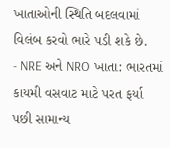ખાતાઓની સ્થિતિ બદલવામાં વિલંબ કરવો ભારે પડી શકે છે.
- NRE અને NRO ખાતા: ભારતમાં કાયમી વસવાટ માટે પરત ફર્યા પછી સામાન્ય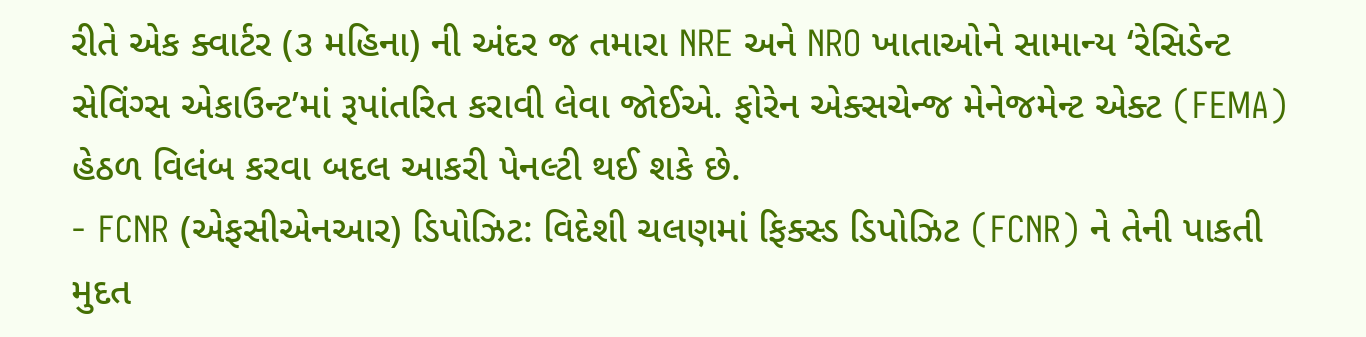રીતે એક ક્વાર્ટર (૩ મહિના) ની અંદર જ તમારા NRE અને NRO ખાતાઓને સામાન્ય ‘રેસિડેન્ટ સેવિંગ્સ એકાઉન્ટ’માં રૂપાંતરિત કરાવી લેવા જોઈએ. ફોરેન એક્સચેન્જ મેનેજમેન્ટ એક્ટ (FEMA) હેઠળ વિલંબ કરવા બદલ આકરી પેનલ્ટી થઈ શકે છે.
- FCNR (એફસીએનઆર) ડિપોઝિટ: વિદેશી ચલણમાં ફિક્સ્ડ ડિપોઝિટ (FCNR) ને તેની પાકતી મુદત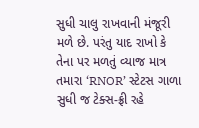સુધી ચાલુ રાખવાની મંજૂરી મળે છે. પરંતુ યાદ રાખો કે તેના પર મળતું વ્યાજ માત્ર તમારા ‘RNOR’ સ્ટેટસ ગાળા સુધી જ ટેક્સ-ફ્રી રહે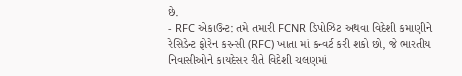છે.
- RFC એકાઉન્ટ: તમે તમારી FCNR ડિપોઝિટ અથવા વિદેશી કમાણીને રેસિડેન્ટ ફોરેન કરન્સી (RFC) ખાતા માં કન્વર્ટ કરી શકો છો, જે ભારતીય નિવાસીઓને કાયદેસર રીતે વિદેશી ચલણમાં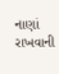નાણાં રાખવાની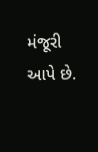મંજૂરી આપે છે.